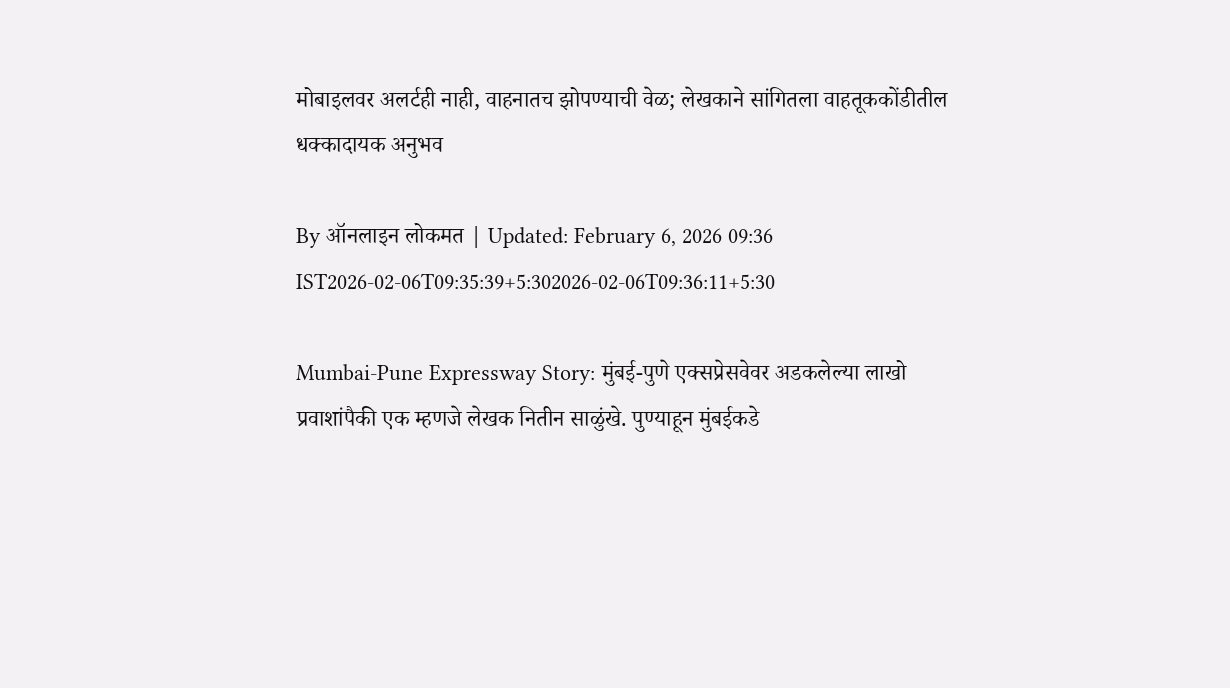मोबाइलवर अलर्टही नाही, वाहनातच झोपण्याची वेळ; लेखकाने सांगितला वाहतूककोंडीतील धक्कादायक अनुभव

By ऑनलाइन लोकमत | Updated: February 6, 2026 09:36 IST2026-02-06T09:35:39+5:302026-02-06T09:36:11+5:30

Mumbai-Pune Expressway Story: मुंबई-पुणे एक्सप्रेसवेवर अडकलेल्या लाखो प्रवाशांपैकी एक म्हणजे लेखक नितीन साळुंखे. पुण्याहून मुंबईकडे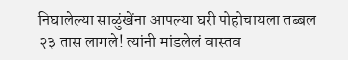निघालेल्या साळुंखेंना आपल्या घरी पोहोचायला तब्बल २३ तास लागले! त्यांनी मांडलेलं वास्तव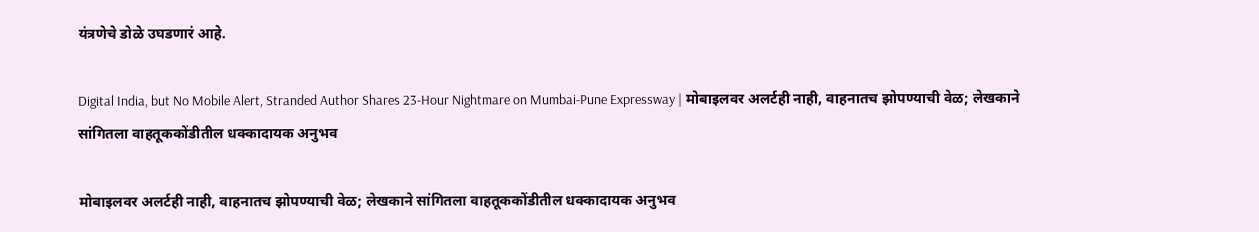यंत्रणेचे डोळे उघडणारं आहे.

Digital India, but No Mobile Alert, Stranded Author Shares 23-Hour Nightmare on Mumbai-Pune Expressway | मोबाइलवर अलर्टही नाही, वाहनातच झोपण्याची वेळ; लेखकाने सांगितला वाहतूककोंडीतील धक्कादायक अनुभव

मोबाइलवर अलर्टही नाही, वाहनातच झोपण्याची वेळ; लेखकाने सांगितला वाहतूककोंडीतील धक्कादायक अनुभव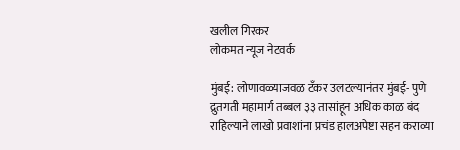खलील गिरकर
लोकमत न्यूज नेटवर्क

मुंबई: लोणावळ्याजवळ टँकर उलटल्यानंतर मुंबई- पुणे द्रुतगती महामार्ग तब्बल ३३ तासांहून अधिक काळ बंद राहिल्याने लाखो प्रवाशांना प्रचंड हालअपेष्टा सहन कराव्या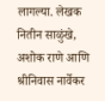लागल्या. लेखक नितीन साळुंखे, अशोक राणे आणि श्रीनिवास नार्वेकर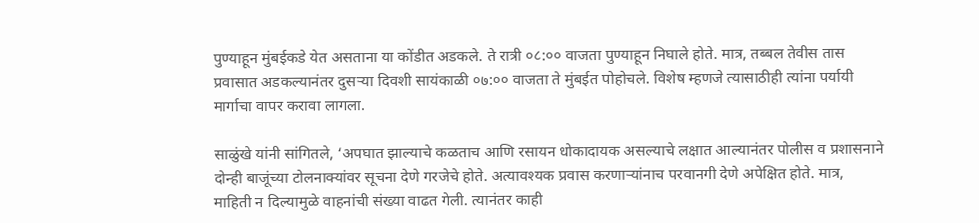पुण्याहून मुंबईकडे येत असताना या कोंडीत अडकले. ते रात्री ०८:०० वाजता पुण्याहून निघाले होते. मात्र, तब्बल तेवीस तास प्रवासात अडकल्यानंतर दुसऱ्या दिवशी सायंकाळी ०७:०० वाजता ते मुंबईत पोहोचले. विशेष म्हणजे त्यासाठीही त्यांना पर्यायी मार्गाचा वापर करावा लागला.

साळुंखे यांनी सांगितले, ‘अपघात झाल्याचे कळताच आणि रसायन धोकादायक असल्याचे लक्षात आल्यानंतर पोलीस व प्रशासनाने  दोन्ही बाजूंच्या टोलनाक्यांवर सूचना देणे गरजेचे होते. अत्यावश्यक प्रवास करणाऱ्यांनाच परवानगी देणे अपेक्षित होते. मात्र, माहिती न दिल्यामुळे वाहनांची संख्या वाढत गेली. त्यानंतर काही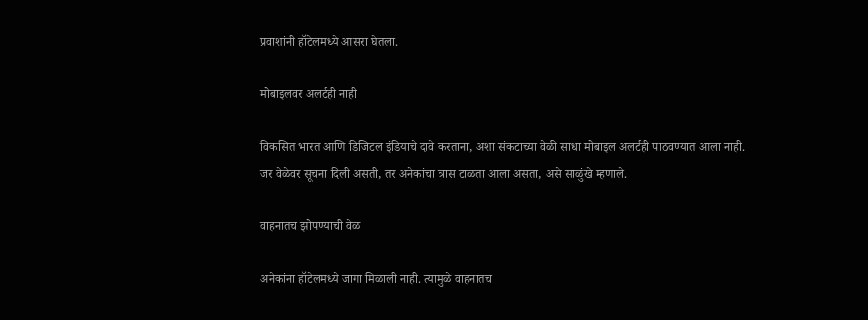प्रवाशांनी हॉटेलमध्ये आसरा घेतला.

मोबाइलवर अलर्टही नाही

विकसित भारत आणि डिजिटल इंडियाचे दावे करताना, अशा संकटाच्या वेळी साधा मोबाइल अलर्टही पाठवण्यात आला नाही. जर वेळेवर सूचना दिली असती, तर अनेकांचा त्रास टाळता आला असता, असे साळुंखे म्हणाले.

वाहनातच झोपण्याची वेळ

अनेकांना हॉटेलमध्ये जागा मिळाली नाही. त्यामुळे वाहनातच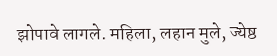झोपावे लागले. महिला, लहान मुले, ज्येष्ठ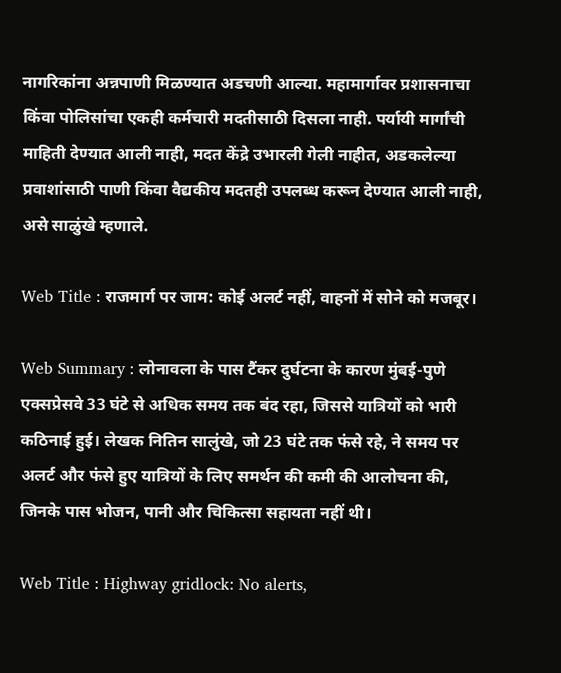नागरिकांना अन्नपाणी मिळण्यात अडचणी आल्या. महामार्गावर प्रशासनाचा किंवा पोलिसांचा एकही कर्मचारी मदतीसाठी दिसला नाही. पर्यायी मार्गांची माहिती देण्यात आली नाही, मदत केंद्रे उभारली गेली नाहीत, अडकलेल्या प्रवाशांसाठी पाणी किंवा वैद्यकीय मदतही उपलब्ध करून देण्यात आली नाही, असे साळुंखे म्हणाले.

Web Title : राजमार्ग पर जाम: कोई अलर्ट नहीं, वाहनों में सोने को मजबूर।

Web Summary : लोनावला के पास टैंकर दुर्घटना के कारण मुंबई-पुणे एक्सप्रेसवे 33 घंटे से अधिक समय तक बंद रहा, जिससे यात्रियों को भारी कठिनाई हुई। लेखक नितिन सालुंखे, जो 23 घंटे तक फंसे रहे, ने समय पर अलर्ट और फंसे हुए यात्रियों के लिए समर्थन की कमी की आलोचना की, जिनके पास भोजन, पानी और चिकित्सा सहायता नहीं थी।

Web Title : Highway gridlock: No alerts,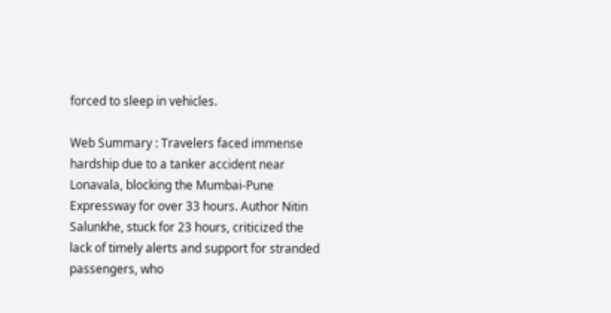forced to sleep in vehicles.

Web Summary : Travelers faced immense hardship due to a tanker accident near Lonavala, blocking the Mumbai-Pune Expressway for over 33 hours. Author Nitin Salunkhe, stuck for 23 hours, criticized the lack of timely alerts and support for stranded passengers, who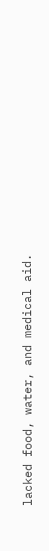lacked food, water, and medical aid.